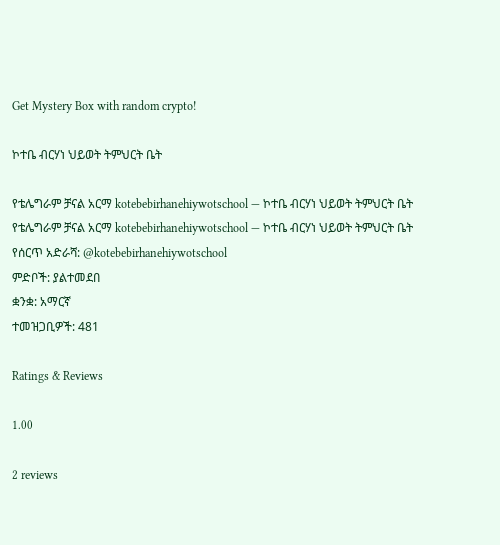Get Mystery Box with random crypto!

ኮተቤ ብርሃነ ህይወት ትምህርት ቤት

የቴሌግራም ቻናል አርማ kotebebirhanehiywotschool — ኮተቤ ብርሃነ ህይወት ትምህርት ቤት
የቴሌግራም ቻናል አርማ kotebebirhanehiywotschool — ኮተቤ ብርሃነ ህይወት ትምህርት ቤት
የሰርጥ አድራሻ: @kotebebirhanehiywotschool
ምድቦች: ያልተመደበ
ቋንቋ: አማርኛ
ተመዝጋቢዎች: 481

Ratings & Reviews

1.00

2 reviews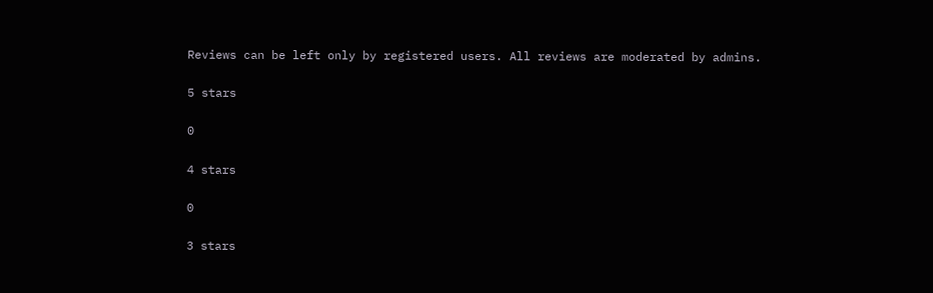Reviews can be left only by registered users. All reviews are moderated by admins.

5 stars

0

4 stars

0

3 stars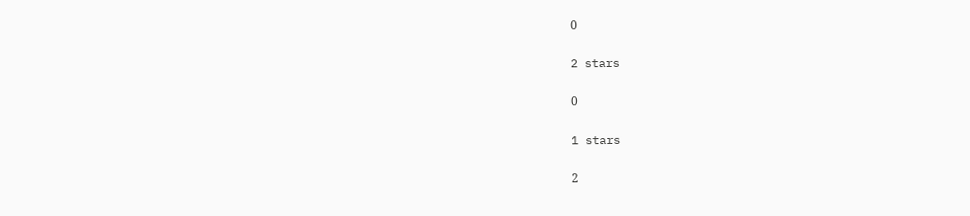0

2 stars

0

1 stars

2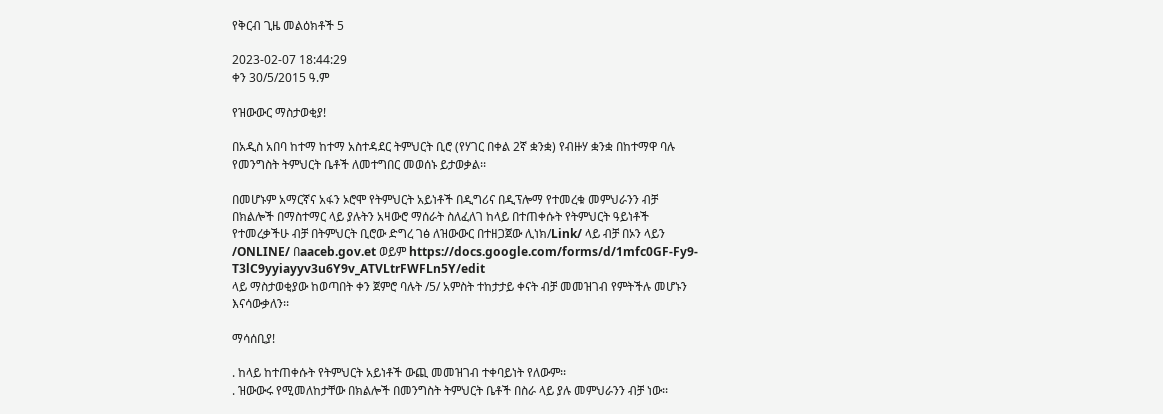የቅርብ ጊዜ መልዕክቶች 5

2023-02-07 18:44:29
ቀን 30/5/2015 ዓ.ም

የዝውውር ማስታወቂያ!

በአዲስ አበባ ከተማ ከተማ አስተዳደር ትምህርት ቢሮ (የሃገር በቀል 2ኛ ቋንቋ) የብዙሃ ቋንቋ በከተማዋ ባሉ የመንግስት ትምህርት ቤቶች ለመተግበር መወሰኑ ይታወቃል፡፡

በመሆኑም አማርኛና አፋን ኦሮሞ የትምህርት አይነቶች በዲግሪና በዲፕሎማ የተመረቁ መምህራንን ብቻ በክልሎች በማስተማር ላይ ያሉትን አዛውሮ ማሰራት ስለፈለገ ከላይ በተጠቀሱት የትምህርት ዓይነቶች የተመረቃችሁ ብቻ በትምህርት ቢሮው ድግረ ገፅ ለዝውውር በተዘጋጀው ሊነክ/Link/ ላይ ብቻ በኦን ላይን /ONLINE/ በaaceb.gov.et ወይም https://docs.google.com/forms/d/1mfc0GF-Fy9-T3lC9yyiayyv3u6Y9v_ATVLtrFWFLn5Y/edit
ላይ ማስታወቂያው ከወጣበት ቀን ጀምሮ ባሉት /5/ አምስት ተከታታይ ቀናት ብቻ መመዝገብ የምትችሉ መሆኑን እናሳውቃለን፡፡

ማሳሰቢያ!

. ከላይ ከተጠቀሱት የትምህርት አይነቶች ውጪ መመዝገብ ተቀባይነት የለውም፡፡
. ዝውውሩ የሚመለከታቸው በክልሎች በመንግስት ትምህርት ቤቶች በስራ ላይ ያሉ መምህራንን ብቻ ነው፡፡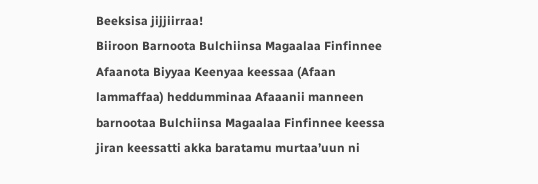Beeksisa jijjiirraa!
Biiroon Barnoota Bulchiinsa Magaalaa Finfinnee Afaanota Biyyaa Keenyaa keessaa (Afaan lammaffaa) heddumminaa Afaaanii manneen barnootaa Bulchiinsa Magaalaa Finfinnee keessa jiran keessatti akka baratamu murtaa’uun ni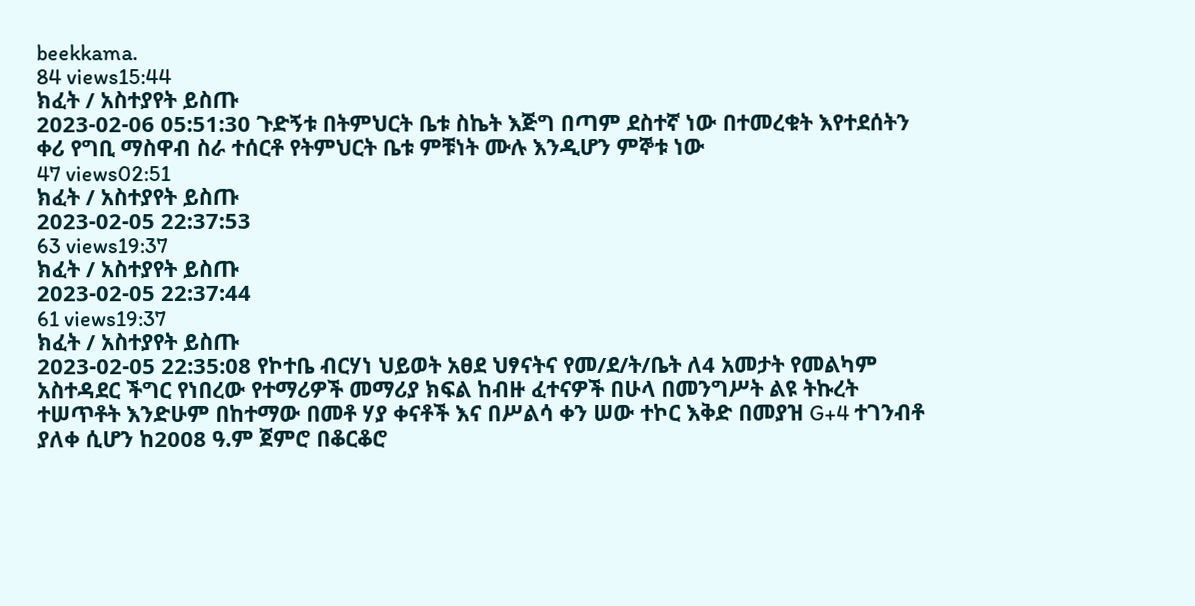beekkama.
84 views15:44
ክፈት / አስተያየት ይስጡ
2023-02-06 05:51:30 ጉድኝቱ በትምህርት ቤቱ ስኬት እጅግ በጣም ደስተኛ ነው በተመረቁት እየተደሰትን ቀሪ የግቢ ማስዋብ ስራ ተሰርቶ የትምህርት ቤቱ ምቹነት ሙሉ እንዲሆን ምኞቱ ነው
47 views02:51
ክፈት / አስተያየት ይስጡ
2023-02-05 22:37:53
63 views19:37
ክፈት / አስተያየት ይስጡ
2023-02-05 22:37:44
61 views19:37
ክፈት / አስተያየት ይስጡ
2023-02-05 22:35:08 የኮተቤ ብርሃነ ህይወት አፀደ ህፃናትና የመ/ደ/ት/ቤት ለ4 አመታት የመልካም አስተዳደር ችግር የነበረው የተማሪዎች መማሪያ ክፍል ከብዙ ፈተናዎች በሁላ በመንግሥት ልዩ ትኩረት ተሠጥቶት እንድሁም በከተማው በመቶ ሃያ ቀናቶች እና በሥልሳ ቀን ሠው ተኮር እቅድ በመያዝ G+4 ተገንብቶ ያለቀ ሲሆን ከ2008 ዓ.ም ጀምሮ በቆርቆሮ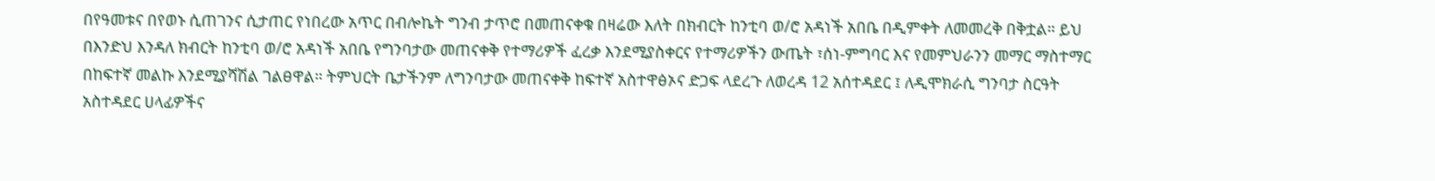በየዓመቱና በየወኑ ሲጠገንና ሲታጠር የነበረው አጥር በብሎኬት ግንብ ታጥሮ በመጠናቀቁ በዛሬው እለት በክብርት ከንቲባ ወ/ሮ አዳነች አበቤ በዲምቀት ለመመረቅ በቅቷል። ይህ በእንድህ እንዳለ ክብርት ከንቲባ ወ/ሮ አዳነች አበቤ የግንባታው መጠናቀቅ የተማሪዎች ፈረቃ እንደሚያስቀርና የተማሪዎችን ውጤት ፣ሰነ-ምግባር እና የመምህራንን መማር ማስተማር በከፍተኛ መልኩ እንደሚያሻሽል ገልፀዋል። ትምህርት ቤታችንም ለግንባታው መጠናቀቅ ከፍተኛ አስተዋፅኦና ድጋፍ ላደረጉ ለወረዳ 12 አሰተዳደር ፤ ለዲሞክራሲ ግንባታ ስርዓት አስተዳደር ሀላፊዎችና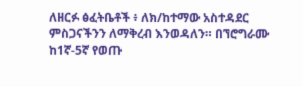ለዘርፉ ፅፈትቤቶች ፥ ለክ/ከተማው አስተዳደር ምስጋናችንን ለማቅረብ እንወዳለን። በኘሮግራሙ ከ1ኛ-5ኛ የወጡ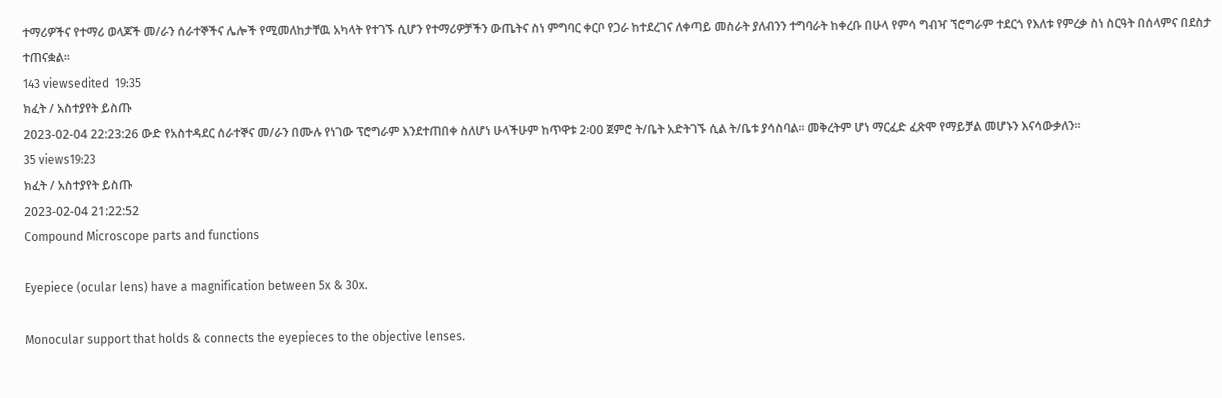ተማሪዎችና የተማሪ ወላጆች መ/ራን ሰራተኞችና ሌሎች የሚመለከታቸዉ አካላት የተገኙ ሲሆን የተማሪዎቻችን ውጤትና ስነ ምግባር ቀርቦ የጋራ ከተደረገና ለቀጣይ መስራት ያለብንን ተግባራት ከቀረቡ በሁላ የምሳ ግብዣ ኘሮግራም ተደርጎ የእለቱ የምረቃ ስነ ስርዓት በሰላምና በደስታ ተጠናቋል።
143 viewsedited  19:35
ክፈት / አስተያየት ይስጡ
2023-02-04 22:23:26 ውድ የአስተዳደር ሰራተኞና መ/ራን በሙሉ የነገው ፕሮግራም እንደተጠበቀ ስለሆነ ሁላችሁም ከጥዋቱ 2፡00 ጀምሮ ት/ቤት አድትገኙ ሲል ት/ቤቱ ያሳስባል። መቅረትም ሆነ ማርፈድ ፈጽሞ የማይቻል መሆኑን እናሳውቃለን።
35 views19:23
ክፈት / አስተያየት ይስጡ
2023-02-04 21:22:52
Compound Microscope parts and functions

Eyepiece (ocular lens) have a magnification between 5x & 30x.

Monocular support that holds & connects the eyepieces to the objective lenses.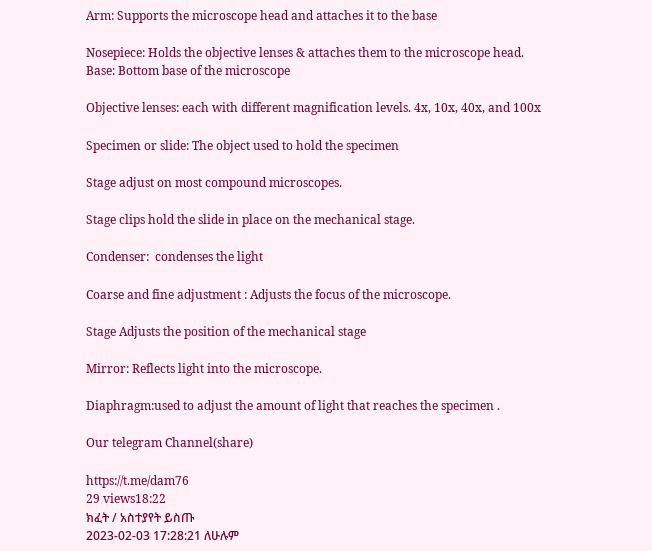Arm: Supports the microscope head and attaches it to the base

Nosepiece: Holds the objective lenses & attaches them to the microscope head.
Base: Bottom base of the microscope

Objective lenses: each with different magnification levels. 4x, 10x, 40x, and 100x

Specimen or slide: The object used to hold the specimen

Stage adjust on most compound microscopes.

Stage clips hold the slide in place on the mechanical stage.

Condenser:  condenses the light

Coarse and fine adjustment : Adjusts the focus of the microscope.

Stage Adjusts the position of the mechanical stage

Mirror: Reflects light into the microscope.

Diaphragm:used to adjust the amount of light that reaches the specimen .

Our telegram Channel(share)

https://t.me/dam76
29 views18:22
ክፈት / አስተያየት ይስጡ
2023-02-03 17:28:21 ለሁሉም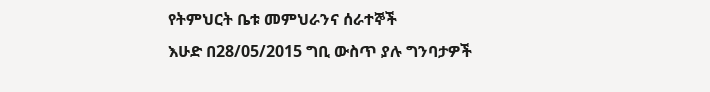የትምህርት ቤቱ መምህራንና ሰራተኞች
እሁድ በ28/05/2015 ግቢ ውስጥ ያሉ ግንባታዎች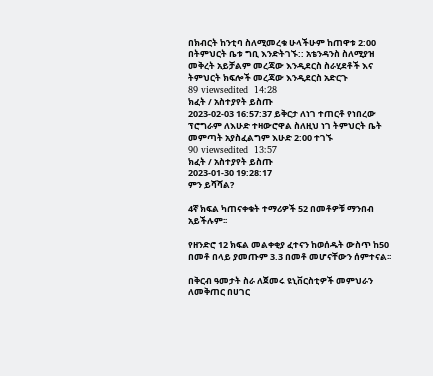በክብርት ከንቲባ ስለሚመረቁ ሁላችሁም ከጠዋቱ 2:00 በትምህርት ቤቱ ግቢ እንድትገኙ:: አቴንዳንስ ስለሚያዝ መቅረት አይቻልም መረጃው እንዲደርስ ስራሂደቶች እና ትምህርት ክፍሎች መረጃው እንዲደርስ አድርጉ
89 viewsedited  14:28
ክፈት / አስተያየት ይስጡ
2023-02-03 16:57:37 ይቅርታ ለነገ ተጠርቶ የነበረው ፕሮግራም ለእሁድ ተዛውሮዋል ስለዚህ ነገ ትምህርት ቤት መምጣት አያስፈልግም እሁድ 2:00 ተገኙ
90 viewsedited  13:57
ክፈት / አስተያየት ይስጡ
2023-01-30 19:28:17
ምን ይሻሻል?

4ኛ ክፍል ካጠናቀቁት ተማሪዎች 52 በመቶዎቹ ማንበብ አይችሉም፡፡

የዘንድሮ 12 ክፍል መልቀቂያ ፈተናን ከወሰዱት ውስጥ ከ50 በመቶ በላይ ያመጡም 3.3 በመቶ መሆናቸውን ሰምተናል፡፡

በቅርብ ዓመታት ስራ ለጀመሩ ዩኒቨርስቲዎች መምህራን ለመቅጠር በሀገር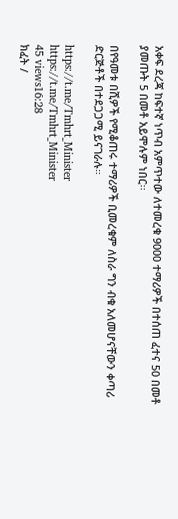አቀፍ ደረጃ ከፍተኛ ነጥብ አምጥተው ለተመረቁ 9000 ተማሪዎች በተሰጠ ፈተና 50 በመቶ ያመጡት 5 በመቶ አይሞሉም ነበር፡፡

በየዓመቱ በሺዎች የሚቆጠሩ ተማሪዎች ቢመረቁም ለስራ ግን ብቁ አለመሆናቸውን ቀጣሪ ድርጅቶች በተደጋጋሚ ይናገራሉ።

https://t.me/Tmhrt_Minister
https://t.me/Tmhrt_Minister
45 views16:28
ክፈት /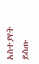አስተያየት ይስጡ